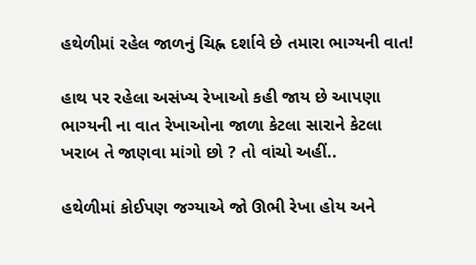હથેળીમાં રહેલ જાળનું ચિહ્ન દર્શાવે છે તમારા ભાગ્યની વાત!

હાથ પર રહેલા અસંખ્ય રેખાઓ કહી જાય છે આપણા ભાગ્યની ના વાત રેખાઓના જાળા કેટલા સારાને કેટલા ખરાબ તે જાણવા માંગો છો ? તો વાંચો અહીં..

હથેળીમાં કોઈપણ જગ્યાએ જો ઊભી રેખા હોય અને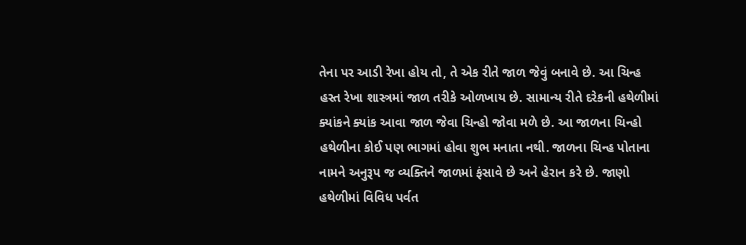તેના પર આડી રેખા હોય તો, તે એક રીતે જાળ જેવું બનાવે છે. આ ચિન્હ હસ્ત રેખા શાસ્ત્રમાં જાળ તરીકે ઓળખાય છે. સામાન્ય રીતે દરેકની હથેળીમાં ક્યાંકને ક્યાંક આવા જાળ જેવા ચિન્હો જોવા મળે છે. આ જાળના ચિન્હો હથેળીના કોઈ પણ ભાગમાં હોવા શુભ મનાતા નથી. જાળના ચિન્હ પોતાના નામને અનુરૂપ જ વ્યક્તિને જાળમાં ફંસાવે છે અને હેરાન કરે છે. જાણો હથેળીમાં વિવિધ પર્વત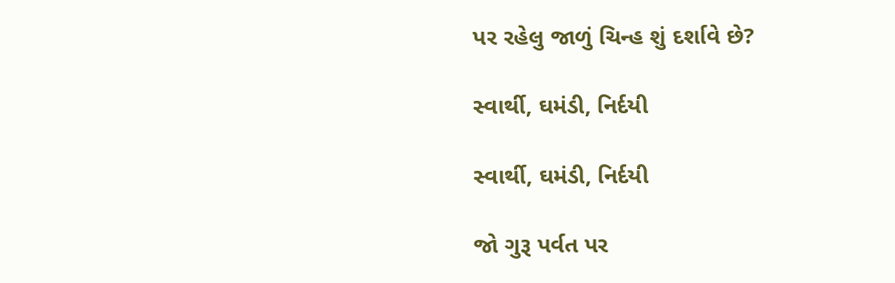પર રહેલુ જાળું ચિન્હ શું દર્શાવે છે?

સ્વાર્થી, ઘમંડી, નિર્દયી

સ્વાર્થી, ઘમંડી, નિર્દયી

જો ગુરૂ પર્વત પર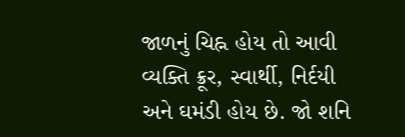જાળનું ચિહ્ન હોય તો આવી વ્યક્તિ ક્રૂર, સ્વાર્થી, નિર્દયી અને ઘમંડી હોય છે. જો શનિ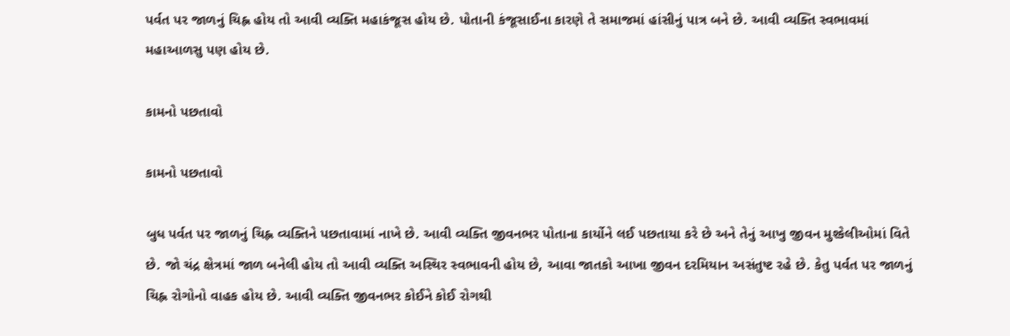પર્વત પર જાળનું ચિહ્ન હોય તો આવી વ્યક્તિ મહાકંજૂસ હોય છે. પોતાની કંજૂસાઈના કારણે તે સમાજમાં હાંસીનું પાત્ર બને છે. આવી વ્યક્તિ સ્વભાવમાં મહાઆળસુ પણ હોય છે.

કામનો પછતાવો

કામનો પછતાવો

બુધ પર્વત પર જાળનું ચિહ્ન વ્યક્તિને પછતાવામાં નાખે છે. આવી વ્યક્તિ જીવનભર પોતાના કાર્યોને લઈ પછતાયા કરે છે અને તેનું આખુ જીવન મુશ્કેલીઓમાં વિતે છે. જો ચંદ્ર ક્ષેત્રમાં જાળ બનેલી હોય તો આવી વ્યક્તિ અસ્થિર સ્વભાવની હોય છે, આવા જાતકો આખા જીવન દરમિયાન અસંતુષ્ટ રહે છે. કેતુ પર્વત પર જાળનું ચિહ્ન રોગોનો વાહક હોય છે. આવી વ્યક્તિ જીવનભર કોઈને કોઈ રોગથી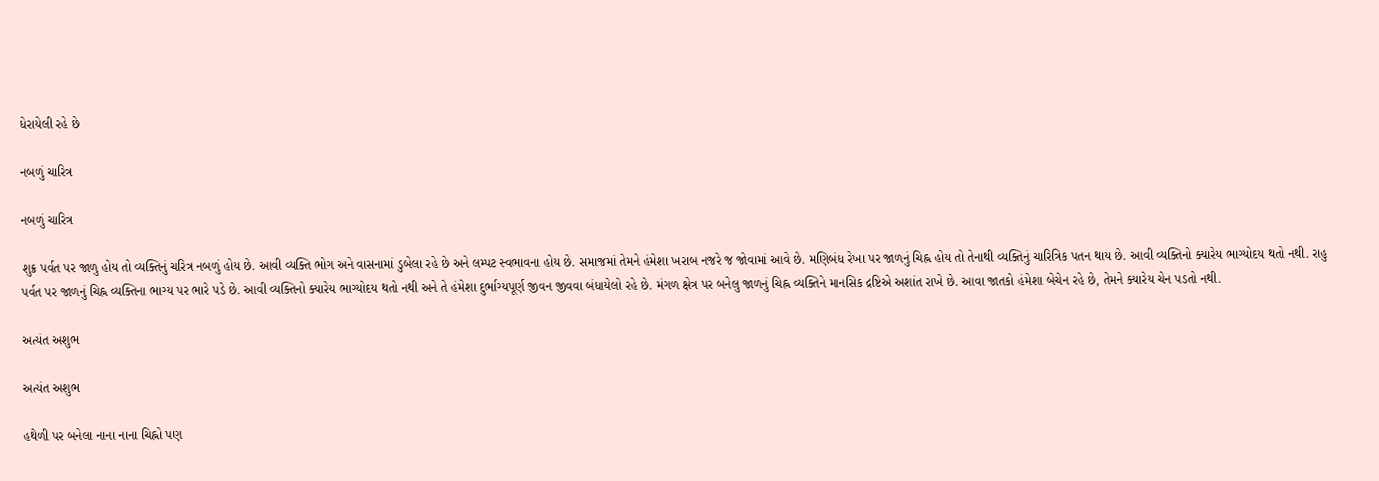ધેરાયેલી રહે છે

નબળું ચારિત્ર

નબળું ચારિત્ર

શુક્ર પર્વત પર જાળુ હોય તો વ્યક્તિનું ચરિત્ર નબળું હોય છે. આવી વ્યક્તિ ભોગ અને વાસનામાં ડુબેલા રહે છે અને લમ્પટ સ્વભાવના હોય છે. સમાજમાં તેમને હંમેશા ખરાબ નજરે જ જોવામાં આવે છે. મણિબંધ રેખા પર જાળનું ચિહ્ન હોય તો તેનાથી વ્યક્તિનું ચારિત્રિક પતન થાય છે. આવી વ્યક્તિનો ક્યારેય ભાગ્યોદય થતો નથી. રાહુ પર્વત પર જાળનું ચિહ્ન વ્યક્તિના ભાગ્ય પર ભારે પડે છે. આવી વ્યક્તિનો ક્યારેય ભાગ્યોદય થતો નથી અને તે હંમેશા દુર્ભાગ્યપૂર્ણ જીવન જીવવા બંધાયેલો રહે છે. મંગળ ક્ષેત્ર પર બનેલુ જાળનું ચિહ્ન વ્યક્તિને માનસિક દ્રષ્ટિએ અશાંત રાખે છે. આવા જાતકો હંમેશા બેચેન રહે છે, તેમને ક્યારેય ચેન પડતો નથી.

અત્યંત અશુભ

અત્યંત અશુભ

હથેળી પર બનેલા નાના નાના ચિહ્નો પણ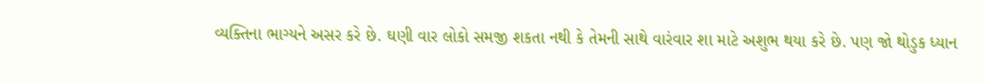વ્યક્તિના ભાગ્યને અસર કરે છે. ઘણી વાર લોકો સમજી શકતા નથી કે તેમની સાથે વારંવાર શા માટે અશુભ થયા કરે છે. પણ જો થોડુક ધ્યાન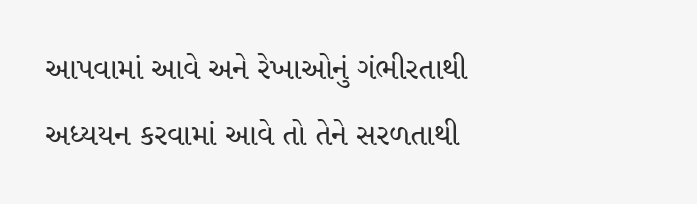આપવામાં આવે અને રેખાઓનું ગંભીરતાથી અધ્યયન કરવામાં આવે તો તેને સરળતાથી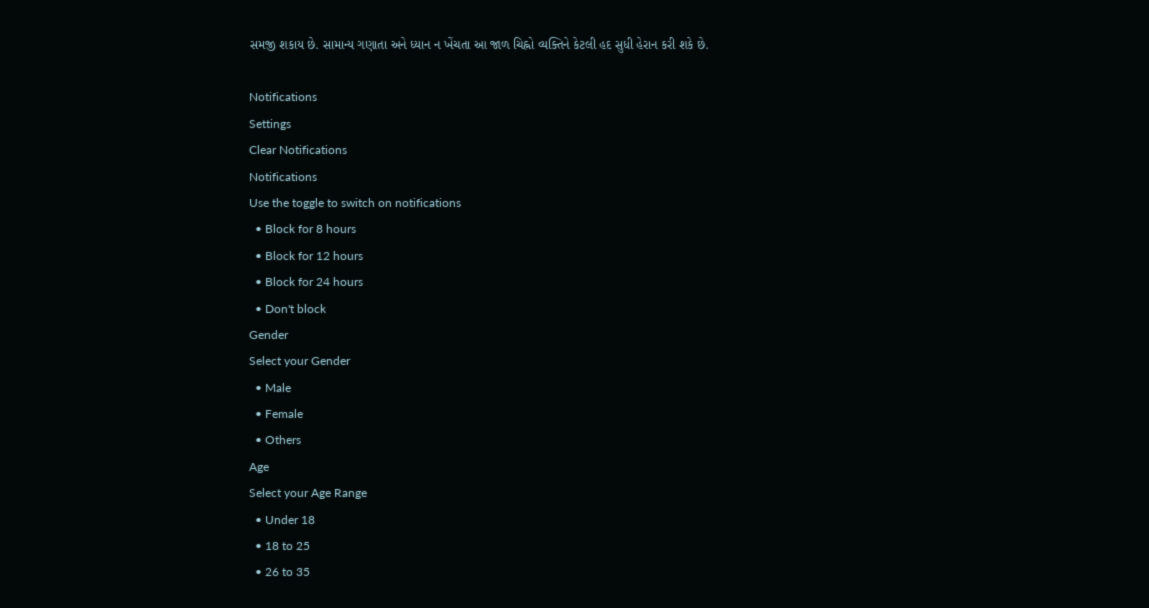સમજી શકાય છે. સામાન્ય ગણાતા અને ધ્યાન ન ખેંચતા આ જાળ ચિહ્નો વ્યક્તિને કેટલી હદ સુધી હેરાન કરી શકે છે.

Notifications
Settings
Clear Notifications
Notifications
Use the toggle to switch on notifications
  • Block for 8 hours
  • Block for 12 hours
  • Block for 24 hours
  • Don't block
Gender
Select your Gender
  • Male
  • Female
  • Others
Age
Select your Age Range
  • Under 18
  • 18 to 25
  • 26 to 35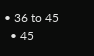• 36 to 45
  • 45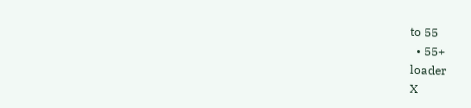to 55
  • 55+
loader
X